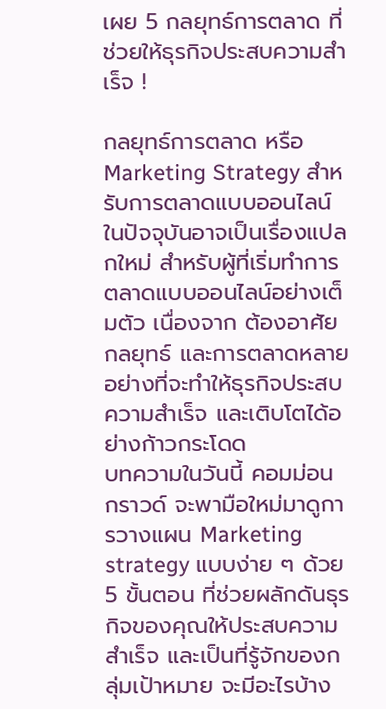เผย 5 กลยุทธ์การตลาด ที่ช่วยให้ธุรกิจประสบความสำเร็จ !

กลยุทธ์การตลาด หรือ Marketing Strategy สำหรับการตลาดแบบออนไลน์ ในปัจจุบันอาจเป็นเรื่องแปลกใหม่ สำหรับผู้ที่เริ่มทำการตลาดแบบออนไลน์อย่างเต็มตัว เนื่องจาก ต้องอาศัยกลยุทธ์ และการตลาดหลายอย่างที่จะทำให้ธุรกิจประสบความสำเร็จ และเติบโตได้อย่างก้าวกระโดด
บทความในวันนี้ คอมม่อน กราวด์ จะพามือใหม่มาดูการวางแผน Marketing strategy แบบง่าย ๆ ด้วย 5 ขั้นตอน ที่ช่วยผลักดันธุรกิจของคุณให้ประสบความสำเร็จ และเป็นที่รู้จักของกลุ่มเป้าหมาย จะมีอะไรบ้าง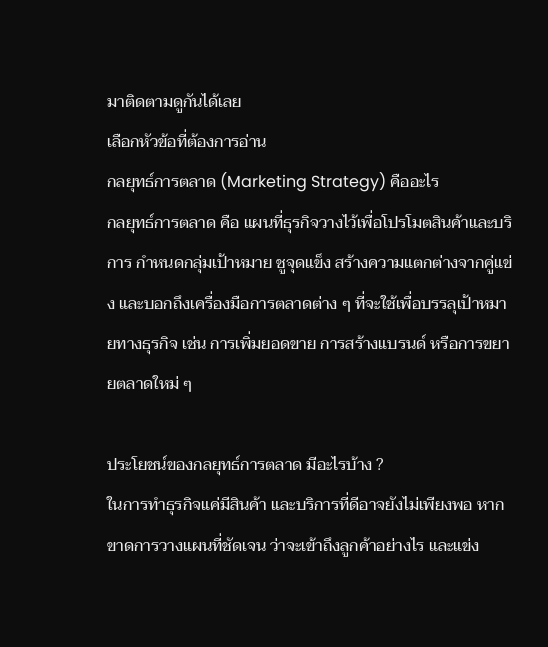มาติดตามดูกันได้เลย
เลือกหัวข้อที่ต้องการอ่าน
กลยุทธ์การตลาด (Marketing Strategy) คืออะไร
กลยุทธ์การตลาด คือ แผนที่ธุรกิจวางไว้เพื่อโปรโมตสินค้าและบริการ กำหนดกลุ่มเป้าหมาย ชูจุดแข็ง สร้างความแตกต่างจากคู่แข่ง และบอกถึงเครื่องมือการตลาดต่าง ๆ ที่จะใช้เพื่อบรรลุเป้าหมายทางธุรกิจ เช่น การเพิ่มยอดขาย การสร้างแบรนด์ หรือการขยายตลาดใหม่ ๆ

ประโยชน์ของกลยุทธ์การตลาด มีอะไรบ้าง ?
ในการทำธุรกิจแค่มีสินค้า และบริการที่ดีอาจยังไม่เพียงพอ หากขาดการวางแผนที่ชัดเจน ว่าจะเข้าถึงลูกค้าอย่างไร และแข่ง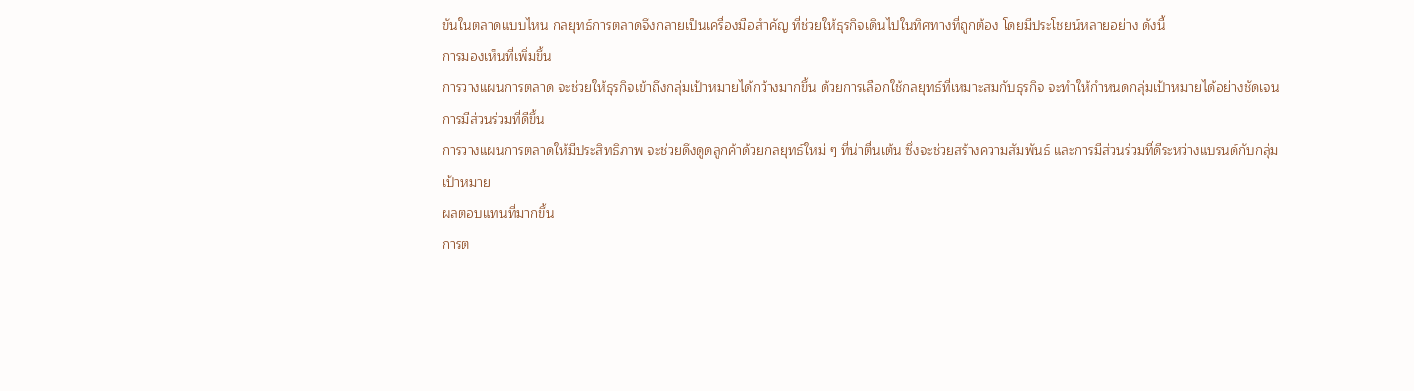ขันในตลาดแบบไหน กลยุทธ์การตลาดจึงกลายเป็นเครื่องมือสำคัญ ที่ช่วยให้ธุรกิจเดินไปในทิศทางที่ถูกต้อง โดยมีประโชยน์หลายอย่าง ดังนี้
การมองเห็นที่เพิ่มขึ้น
การวางแผนการตลาด จะช่วยให้ธุรกิจเข้าถึงกลุ่มเป้าหมายได้กว้างมากขึ้น ด้วยการเลือกใช้กลยุทธ์ที่เหมาะสมกับธุรกิจ จะทำให้กำหนดกลุ่มเป้าหมายได้อย่างชัดเจน
การมีส่วนร่วมที่ดีขึ้น
การวางแผนการตลาดให้มีประสิทธิภาพ จะช่วยดึงดูดลูกค้าด้วยกลยุทธ์ใหม่ ๆ ที่น่าตื่นเต้น ซึ่งจะช่วยสร้างความสัมพันธ์ และการมีส่วนร่วมที่ดีระหว่างแบรนด์กับกลุ่มเป้าหมาย
ผลตอบแทนที่มากขึ้น
การต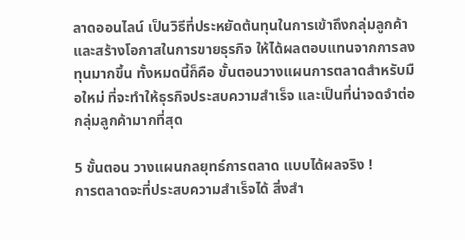ลาดออนไลน์ เป็นวิธีที่ประหยัดต้นทุนในการเข้าถึงกลุ่มลูกค้า และสร้างโอกาสในการขายธุรกิจ ให้ได้ผลตอบแทนจากการลงทุนมากขึ้น ทั้งหมดนี้ก็คือ ขั้นตอนวางแผนการตลาดสำหรับมือใหม่ ที่จะทำให้ธุรกิจประสบความสำเร็จ และเป็นที่น่าจดจำต่อกลุ่มลูกค้ามากที่สุด

5 ขั้นตอน วางแผนกลยุทธ์การตลาด แบบได้ผลจริง !
การตลาดจะที่ประสบความสำเร็จได้ สิ่งสำ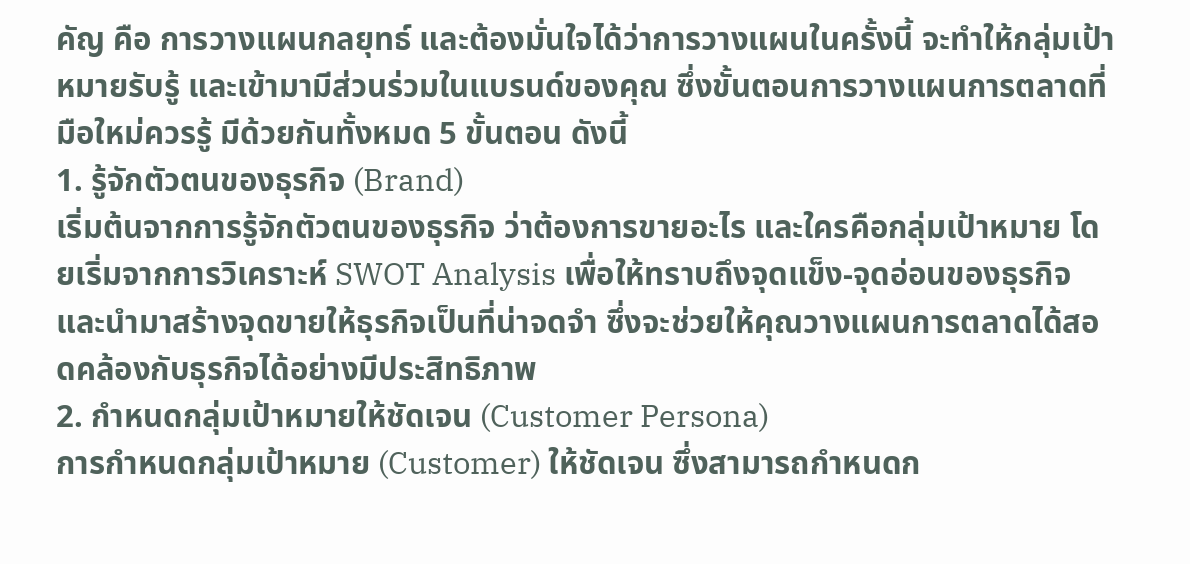คัญ คือ การวางแผนกลยุทธ์ และต้องมั่นใจได้ว่าการวางแผนในครั้งนี้ จะทำให้กลุ่มเป้าหมายรับรู้ และเข้ามามีส่วนร่วมในแบรนด์ของคุณ ซึ่งขั้นตอนการวางแผนการตลาดที่มือใหม่ควรรู้ มีด้วยกันทั้งหมด 5 ขั้นตอน ดังนี้
1. รู้จักตัวตนของธุรกิจ (Brand)
เริ่มต้นจากการรู้จักตัวตนของธุรกิจ ว่าต้องการขายอะไร และใครคือกลุ่มเป้าหมาย โดยเริ่มจากการวิเคราะห์ SWOT Analysis เพื่อให้ทราบถึงจุดแข็ง-จุดอ่อนของธุรกิจ และนำมาสร้างจุดขายให้ธุรกิจเป็นที่น่าจดจำ ซึ่งจะช่วยให้คุณวางแผนการตลาดได้สอดคล้องกับธุรกิจได้อย่างมีประสิทธิภาพ
2. กำหนดกลุ่มเป้าหมายให้ชัดเจน (Customer Persona)
การกำหนดกลุ่มเป้าหมาย (Customer) ให้ชัดเจน ซึ่งสามารถกำหนดก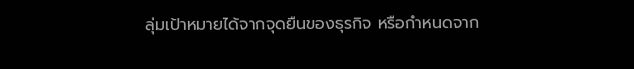ลุ่มเป้าหมายได้จากจุดยืนของธุรกิจ หรือกำหนดจาก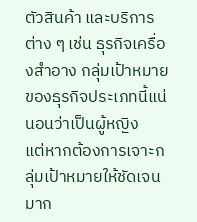ตัวสินค้า และบริการต่าง ๆ เช่น ธุรกิจเครื่องสำอาง กลุ่มเป้าหมายของธุรกิจประเภทนี้แน่นอนว่าเป็นผู้หญิง
แต่หากต้องการเจาะกลุ่มเป้าหมายให้ชัดเจนมาก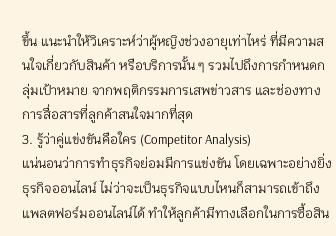ขึ้น แนะนำให้วิเคราะห์ว่าผู้หญิงช่วงอายุเท่าไหร่ ที่มีความสนใจเกี่ยวกับสินค้า หรือบริการนั้น ๆ รวมไปถึงการกำหนดกลุ่มเป้าหมาย จากพฤติกรรมการเสพข่าวสาร และช่องทางการสื่อสารที่ลูกค้าสนใจมากที่สุด
3. รู้ว่าคู่แข่งขันคือใคร (Competitor Analysis)
แน่นอนว่าการทำธุรกิจย่อมมีการแข่งขัน โดยเฉพาะอย่างยิ่งธุรกิจออนไลน์ ไม่ว่าจะเป็นธุรกิจแบบไหนก็สามารถเข้าถึงแพลตฟอร์มออนไลน์ได้ ทำให้ลูกค้ามีทางเลือกในการซื้อสิน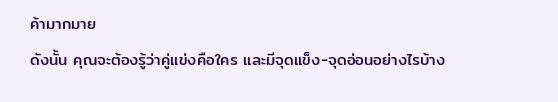ค้ามากมาย
ดังนั้น คุณจะต้องรู้ว่าคู่แข่งคือใคร และมีจุดแข็ง-จุดอ่อนอย่างไรบ้าง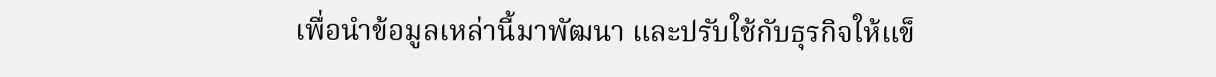เพื่อนำข้อมูลเหล่านี้มาพัฒนา และปรับใช้กับธุรกิจให้แข็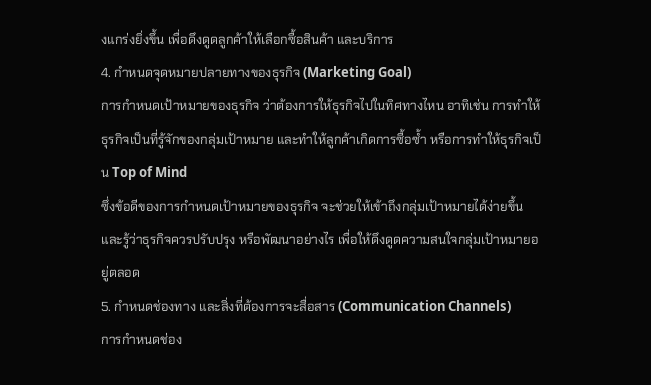งแกร่งยิ่งขึ้น เพื่อดึงดูดลูกค้าให้เลือกซื้อสินค้า และบริการ
4. กำหนดจุดหมายปลายทางของธุรกิจ (Marketing Goal)
การกำหนดเป้าหมายของธุรกิจ ว่าต้องการให้ธุรกิจไปในทิศทางไหน อาทิเช่น การทำให้ธุรกิจเป็นที่รู้จักของกลุ่มเป้าหมาย และทำให้ลูกค้าเกิดการซื้อซ้ำ หรือการทำให้ธุรกิจเป็น Top of Mind
ซึ่งข้อดีของการกำหนดเป้าหมายของธุรกิจ จะช่วยให้เข้าถึงกลุ่มเป้าหมายได้ง่ายขึ้น และรู้ว่าธุรกิจควรปรับปรุง หรือพัฒนาอย่างไร เพื่อให้ดึงดูดความสนใจกลุ่มเป้าหมายอยู่ตลอด
5. กำหนดช่องทาง และสิ่งที่ต้องการจะสื่อสาร (Communication Channels)
การกำหนดช่อง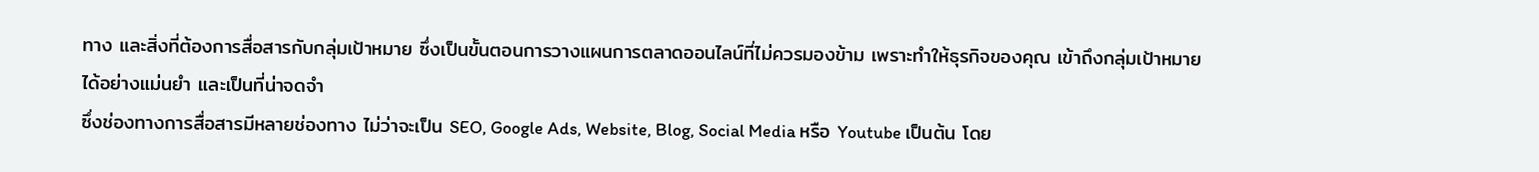ทาง และสิ่งที่ต้องการสื่อสารกับกลุ่มเป้าหมาย ซึ่งเป็นขั้นตอนการวางแผนการตลาดออนไลน์ที่ไม่ควรมองข้าม เพราะทำให้ธุรกิจของคุณ เข้าถึงกลุ่มเป้าหมายได้อย่างแม่นยำ และเป็นที่น่าจดจำ
ซึ่งช่องทางการสื่อสารมีหลายช่องทาง ไม่ว่าจะเป็น SEO, Google Ads, Website, Blog, Social Media หรือ Youtube เป็นต้น โดย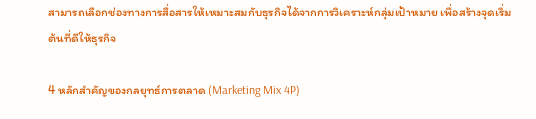สามารถเลือกช่องทางการสื่อสารให้เหมาะสมกับธุรกิจได้จากการวิเคราะห์กลุ่มเป้าหมาย เพื่อสร้างจุดเริ่มต้นที่ดีให้ธุรกิจ

4 หลักสำคัญของกลยุทธ์การตลาด (Marketing Mix 4P)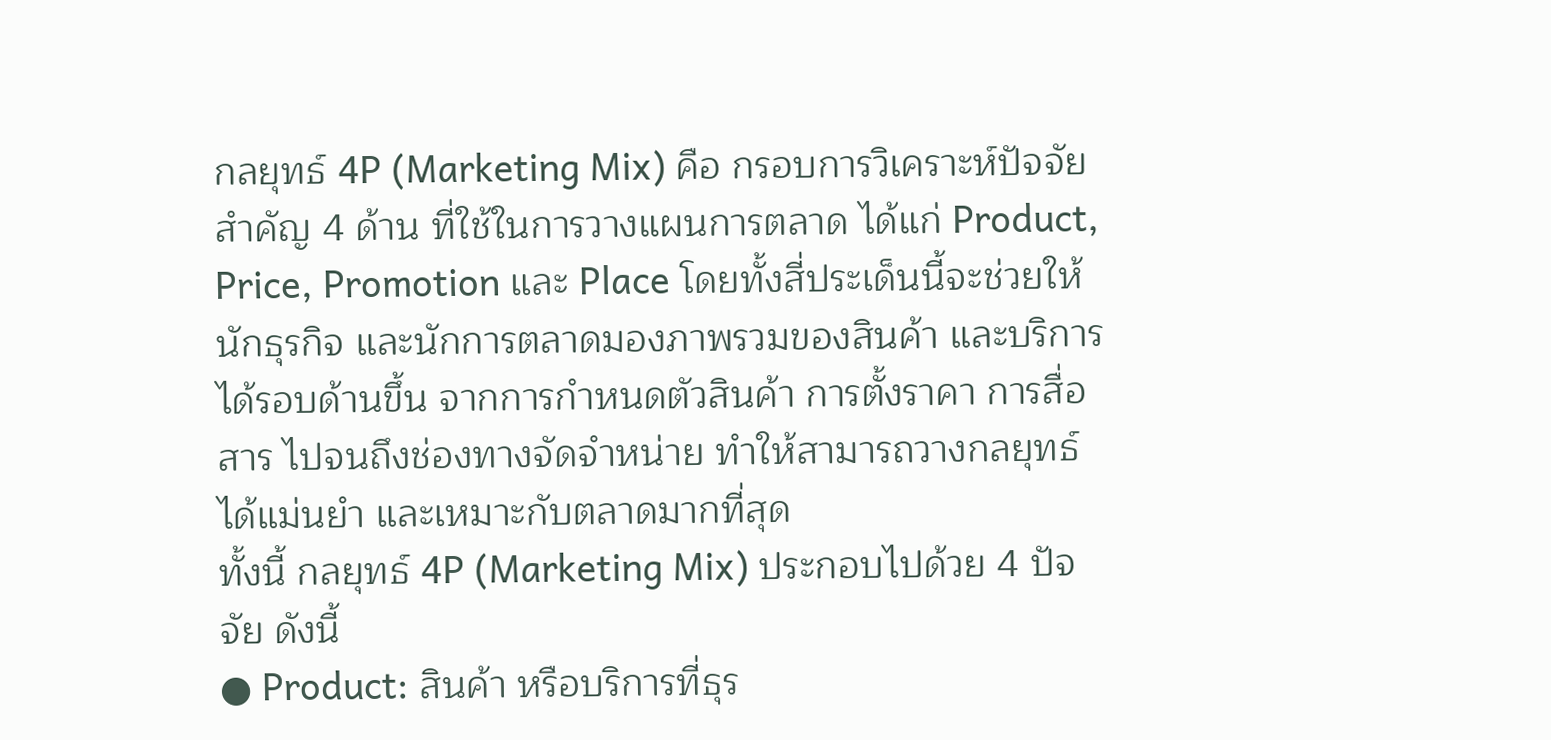กลยุทธ์ 4P (Marketing Mix) คือ กรอบการวิเคราะห์ปัจจัยสำคัญ 4 ด้าน ที่ใช้ในการวางแผนการตลาด ได้แก่ Product, Price, Promotion และ Place โดยทั้งสี่ประเด็นนี้จะช่วยให้นักธุรกิจ และนักการตลาดมองภาพรวมของสินค้า และบริการได้รอบด้านขึ้น จากการกำหนดตัวสินค้า การตั้งราคา การสื่อสาร ไปจนถึงช่องทางจัดจำหน่าย ทำให้สามารถวางกลยุทธ์ได้แม่นยำ และเหมาะกับตลาดมากที่สุด
ทั้งนี้ กลยุทธ์ 4P (Marketing Mix) ประกอบไปด้วย 4 ปัจจัย ดังนี้
● Product: สินค้า หรือบริการที่ธุร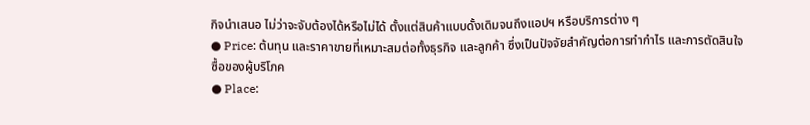กิจนำเสนอ ไม่ว่าจะจับต้องได้หรือไม่ได้ ตั้งแต่สินค้าแบบดั้งเดิมจนถึงแอปฯ หรือบริการต่าง ๆ
● Price: ต้นทุน และราคาขายที่เหมาะสมต่อทั้งธุรกิจ และลูกค้า ซึ่งเป็นปัจจัยสำคัญต่อการทำกำไร และการตัดสินใจซื้อของผู้บริโภค
● Place: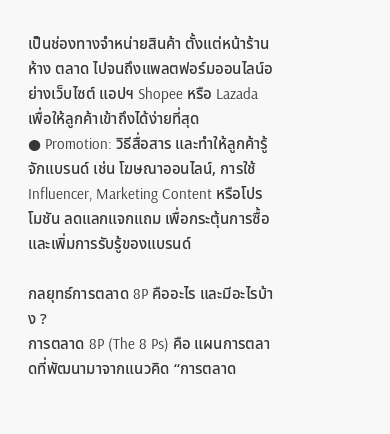เป็นช่องทางจำหน่ายสินค้า ตั้งแต่หน้าร้าน ห้าง ตลาด ไปจนถึงแพลตฟอร์มออนไลน์อย่างเว็บไซต์ แอปฯ Shopee หรือ Lazada เพื่อให้ลูกค้าเข้าถึงได้ง่ายที่สุด
● Promotion: วิธีสื่อสาร และทำให้ลูกค้ารู้จักแบรนด์ เช่น โฆษณาออนไลน์, การใช้ Influencer, Marketing Content หรือโปรโมชัน ลดแลกแจกแถม เพื่อกระตุ้นการซื้อ และเพิ่มการรับรู้ของแบรนด์

กลยุทธ์การตลาด 8P คืออะไร และมีอะไรบ้าง ?
การตลาด 8P (The 8 Ps) คือ แผนการตลาดที่พัฒนามาจากแนวคิด “การตลาด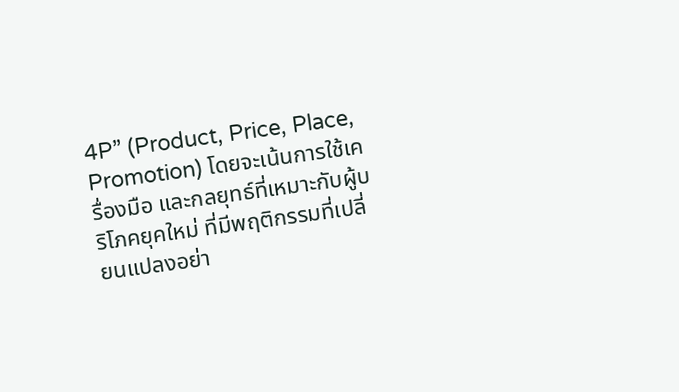4P” (Product, Price, Place, Promotion) โดยจะเน้นการใช้เครื่องมือ และกลยุทธ์ที่เหมาะกับผู้บริโภคยุคใหม่ ที่มีพฤติกรรมที่เปลี่ยนแปลงอย่า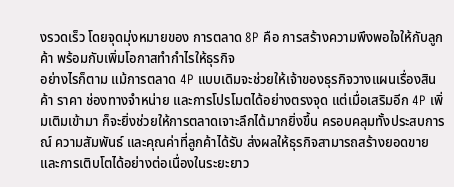งรวดเร็ว โดยจุดมุ่งหมายของ การตลาด 8P คือ การสร้างความพึงพอใจให้กับลูกค้า พร้อมกับเพิ่มโอกาสทำกำไรให้ธุรกิจ
อย่างไรก็ตาม แม้การตลาด 4P แบบเดิมจะช่วยให้เจ้าของธุรกิจวางแผนเรื่องสินค้า ราคา ช่องทางจำหน่าย และการโปรโมตได้อย่างตรงจุด แต่เมื่อเสริมอีก 4P เพิ่มเติมเข้ามา ก็จะยิ่งช่วยให้การตลาดเจาะลึกได้มากยิ่งขึ้น ครอบคลุมทั้งประสบการณ์ ความสัมพันธ์ และคุณค่าที่ลูกค้าได้รับ ส่งผลให้ธุรกิจสามารถสร้างยอดขาย และการเติบโตได้อย่างต่อเนื่องในระยะยาว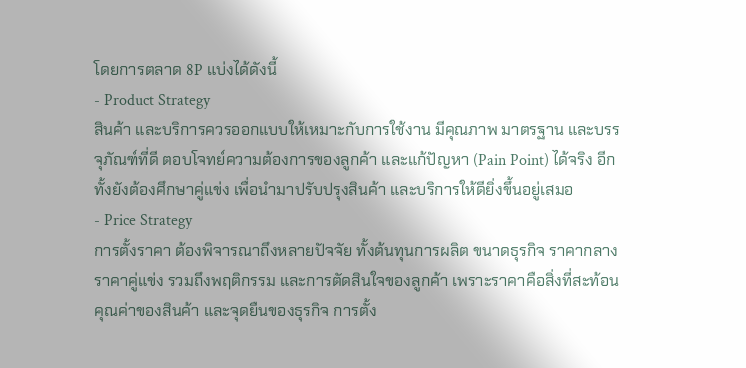โดยการตลาด 8P แบ่งได้ดังนี้
- Product Strategy
สินค้า และบริการควรออกแบบให้เหมาะกับการใช้งาน มีคุณภาพ มาตรฐาน และบรรจุภัณฑ์ที่ดี ตอบโจทย์ความต้องการของลูกค้า และแก้ปัญหา (Pain Point) ได้จริง อีกทั้งยังต้องศึกษาคู่แข่ง เพื่อนำมาปรับปรุงสินค้า และบริการให้ดียิ่งขึ้นอยู่เสมอ
- Price Strategy
การตั้งราคา ต้องพิจารณาถึงหลายปัจจัย ทั้งต้นทุนการผลิต ขนาดธุรกิจ ราคากลาง ราคาคู่แข่ง รวมถึงพฤติกรรม และการตัดสินใจของลูกค้า เพราะราคาคือสิ่งที่สะท้อนคุณค่าของสินค้า และจุดยืนของธุรกิจ การตั้ง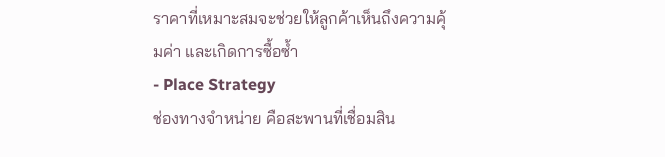ราคาที่เหมาะสมจะช่วยให้ลูกค้าเห็นถึงความคุ้มค่า และเกิดการซื้อซ้ำ
- Place Strategy
ช่องทางจำหน่าย คือสะพานที่เชื่อมสิน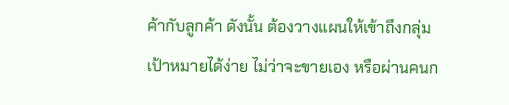ค้ากับลูกค้า ดังนั้น ต้องวางแผนให้เข้าถึงกลุ่มเป้าหมายได้ง่าย ไม่ว่าจะขายเอง หรือผ่านคนก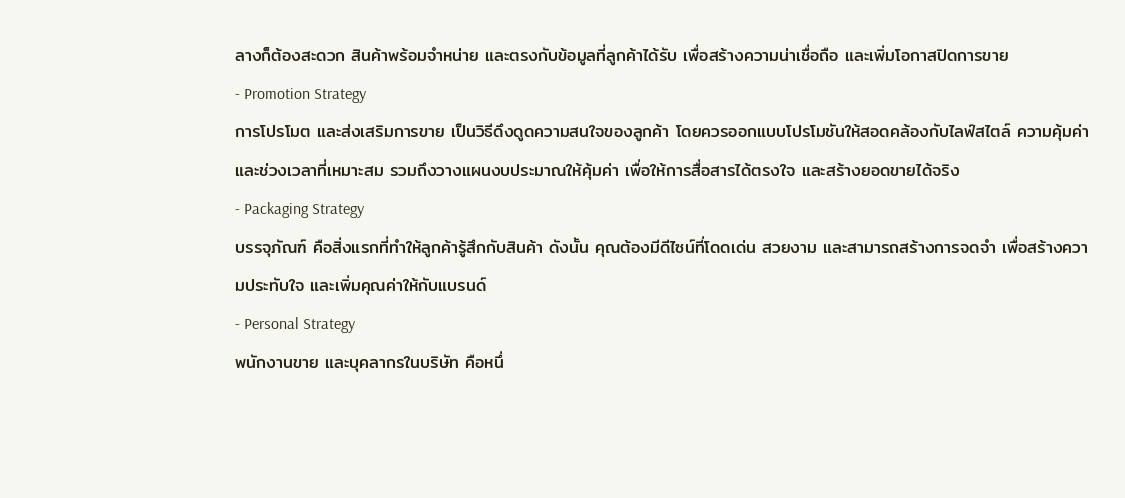ลางก็ต้องสะดวก สินค้าพร้อมจำหน่าย และตรงกับข้อมูลที่ลูกค้าได้รับ เพื่อสร้างความน่าเชื่อถือ และเพิ่มโอกาสปิดการขาย
- Promotion Strategy
การโปรโมต และส่งเสริมการขาย เป็นวิธีดึงดูดความสนใจของลูกค้า โดยควรออกแบบโปรโมชันให้สอดคล้องกับไลฟ์สไตล์ ความคุ้มค่า และช่วงเวลาที่เหมาะสม รวมถึงวางแผนงบประมาณให้คุ้มค่า เพื่อให้การสื่อสารได้ตรงใจ และสร้างยอดขายได้จริง
- Packaging Strategy
บรรจุภัณฑ์ คือสิ่งแรกที่ทำให้ลูกค้ารู้สึกกับสินค้า ดังนั้น คุณต้องมีดีไซน์ที่โดดเด่น สวยงาม และสามารถสร้างการจดจำ เพื่อสร้างความประทับใจ และเพิ่มคุณค่าให้กับแบรนด์
- Personal Strategy
พนักงานขาย และบุคลากรในบริษัท คือหนึ่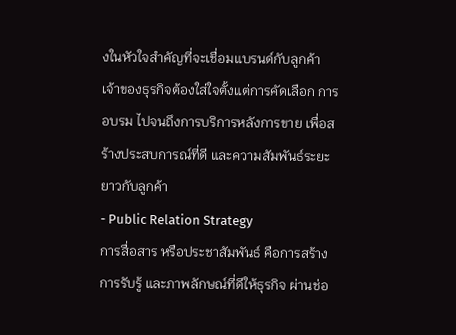งในหัวใจสำคัญที่จะเชื่อมแบรนด์กับลูกค้า เจ้าของธุรกิจต้องใส่ใจตั้งแต่การคัดเลือก การอบรม ไปจนถึงการบริการหลังการขาย เพื่อสร้างประสบการณ์ที่ดี และความสัมพันธ์ระยะยาวกับลูกค้า
- Public Relation Strategy
การสื่อสาร หรือประชาสัมพันธ์ คือการสร้างการรับรู้ และภาพลักษณ์ที่ดีให้ธุรกิจ ผ่านช่อ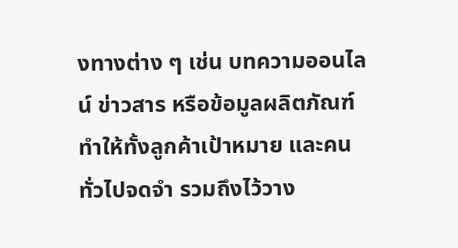งทางต่าง ๆ เช่น บทความออนไลน์ ข่าวสาร หรือข้อมูลผลิตภัณฑ์ ทำให้ทั้งลูกค้าเป้าหมาย และคนทั่วไปจดจำ รวมถึงไว้วาง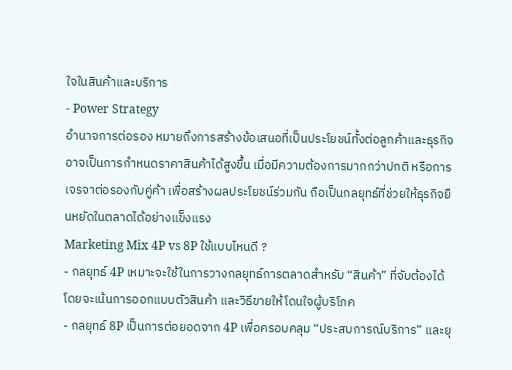ใจในสินค้าและบริการ
- Power Strategy
อำนาจการต่อรอง หมายถึงการสร้างข้อเสนอที่เป็นประโยชน์ทั้งต่อลูกค้าและธุรกิจ อาจเป็นการกำหนดราคาสินค้าได้สูงขึ้น เมื่อมีความต้องการมากกว่าปกติ หรือการเจรจาต่อรองกับคู่ค้า เพื่อสร้างผลประโยชน์ร่วมกัน ถือเป็นกลยุทธ์ที่ช่วยให้ธุรกิจยืนหยัดในตลาดได้อย่างแข็งแรง
Marketing Mix 4P vs 8P ใช้แบบไหนดี ?
- กลยุทธ์ 4P เหมาะจะใช้ในการวางกลยุทธ์การตลาดสำหรับ “สินค้า” ที่จับต้องได้ โดยจะเน้นการออกแบบตัวสินค้า และวิธีขายให้โดนใจผู้บริโภค
- กลยุทธ์ 8P เป็นการต่อยอดจาก 4P เพื่อครอบคลุม “ประสบการณ์บริการ” และยุ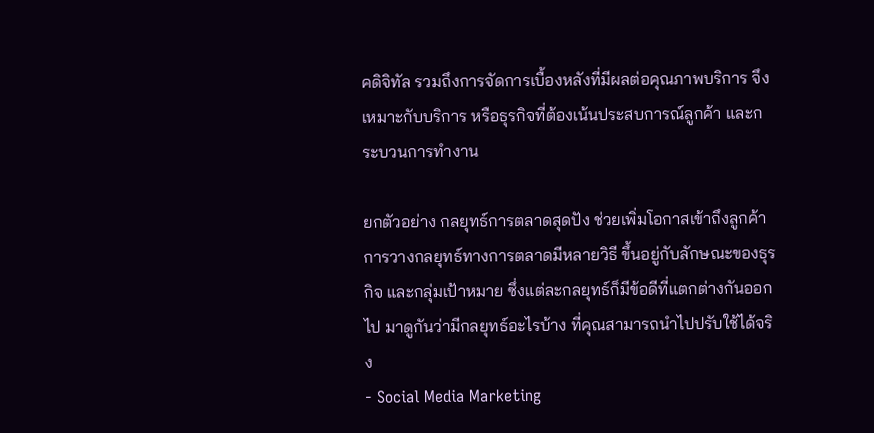คดิจิทัล รวมถึงการจัดการเบื้องหลังที่มีผลต่อคุณภาพบริการ จึงเหมาะกับบริการ หรือธุรกิจที่ต้องเน้นประสบการณ์ลูกค้า และกระบวนการทำงาน

ยกตัวอย่าง กลยุทธ์การตลาดสุดปัง ช่วยเพิ่มโอกาสเข้าถึงลูกค้า
การวางกลยุทธ์ทางการตลาดมีหลายวิธี ขึ้นอยู่กับลักษณะของธุรกิจ และกลุ่มเป้าหมาย ซึ่งแต่ละกลยุทธ์ก็มีข้อดีที่แตกต่างกันออกไป มาดูกันว่ามีกลยุทธ์อะไรบ้าง ที่คุณสามารถนำไปปรับใช้ได้จริง
- Social Media Marketing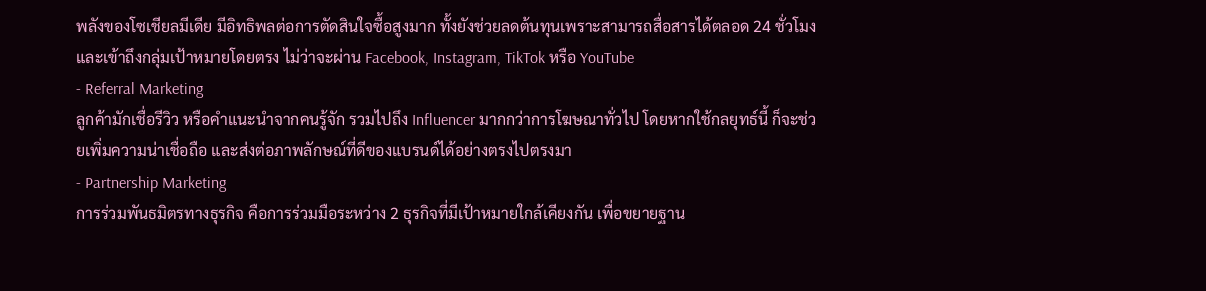พลังของโซเชียลมีเดีย มีอิทธิพลต่อการตัดสินใจซื้อสูงมาก ทั้งยังช่วยลดต้นทุนเพราะสามารถสื่อสารได้ตลอด 24 ชั่วโมง และเข้าถึงกลุ่มเป้าหมายโดยตรง ไม่ว่าจะผ่าน Facebook, Instagram, TikTok หรือ YouTube
- Referral Marketing
ลูกค้ามักเชื่อรีวิว หรือคำแนะนำจากคนรู้จัก รวมไปถึง Influencer มากกว่าการโฆษณาทั่วไป โดยหากใช้กลยุทธ์นี้ ก็จะช่วยเพิ่มความน่าเชื่อถือ และส่งต่อภาพลักษณ์ที่ดีของแบรนด์ได้อย่างตรงไปตรงมา
- Partnership Marketing
การร่วมพันธมิตรทางธุรกิจ คือการร่วมมือระหว่าง 2 ธุรกิจที่มีเป้าหมายใกล้เคียงกัน เพื่อขยายฐาน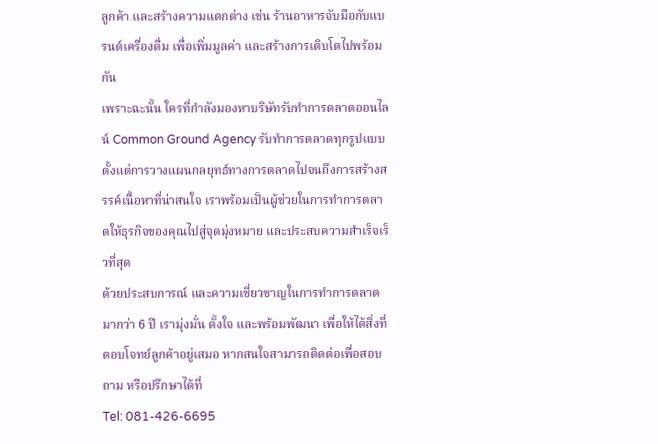ลูกค้า และสร้างความแตกต่าง เช่น ร้านอาหารจับมือกับแบรนด์เครื่องดื่ม เพื่อเพิ่มมูลค่า และสร้างการเติบโตไปพร้อมกัน
เพราะฉะนั้น ใครที่กำลังมองหาบริษัทรับทำการตลาดออนไลน์ Common Ground Agency รับทำการตลาดทุกรูปแบบ ตั้งแต่การวางแผนกลยุทธ์ทางการตลาดไปจนถึงการสร้างสรรค์เนื้อหาที่น่าสนใจ เราพร้อมเป็นผู้ช่วยในการทำการตลาดให้ธุรกิจของคุณไปสู่จุดมุ่งหมาย และประสบความสำเร็จเร็วที่สุด
ด้วยประสบการณ์ และความเชี่ยวชาญในการทำการตลาดมากว่า 6 ปี เรามุ่งมั่น ตั้งใจ และพร้อมพัฒนา เพื่อให้ได้สิ่งที่ตอบโจทย์ลูกค้าอยู่เสมอ หากสนใจสามารถติดต่อเพื่อสอบถาม หรือปรึกษาได้ที่
Tel: 081-426-6695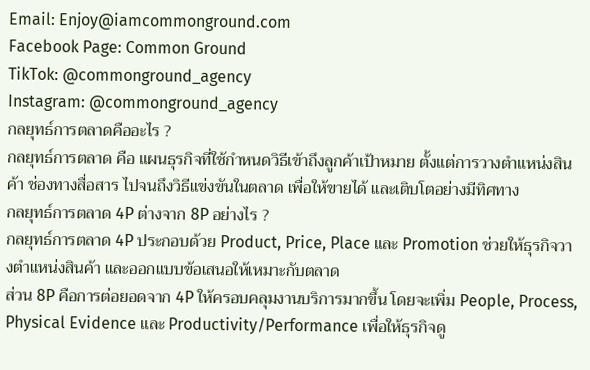Email: Enjoy@iamcommonground.com
Facebook Page: Common Ground
TikTok: @commonground_agency
Instagram: @commonground_agency
กลยุทธ์การตลาดคืออะไร ?
กลยุทธ์การตลาด คือ แผนธุรกิจที่ใช้กำหนดวิธีเข้าถึงลูกค้าเป้าหมาย ตั้งแต่การวางตำแหน่งสินค้า ช่องทางสื่อสาร ไปจนถึงวิธีแข่งขันในตลาด เพื่อให้ขายได้ และเติบโตอย่างมีทิศทาง
กลยุทธ์การตลาด 4P ต่างจาก 8P อย่างไร ?
กลยุทธ์การตลาด 4P ประกอบด้วย Product, Price, Place และ Promotion ช่วยให้ธุรกิจวางตำแหน่งสินค้า และออกแบบข้อเสนอให้เหมาะกับตลาด
ส่วน 8P คือการต่อยอดจาก 4P ให้ครอบคลุมงานบริการมากขึ้น โดยจะเพิ่ม People, Process, Physical Evidence และ Productivity/Performance เพื่อให้ธุรกิจดู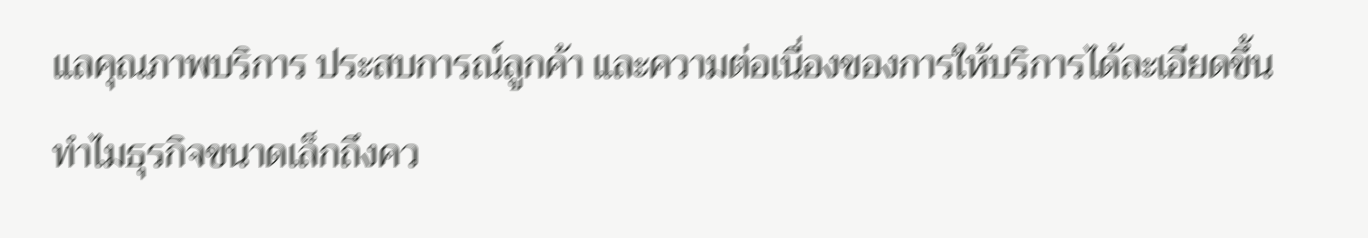แลคุณภาพบริการ ประสบการณ์ลูกค้า และความต่อเนื่องของการให้บริการได้ละเอียดขึ้น
ทำไมธุรกิจขนาดเล็กถึงคว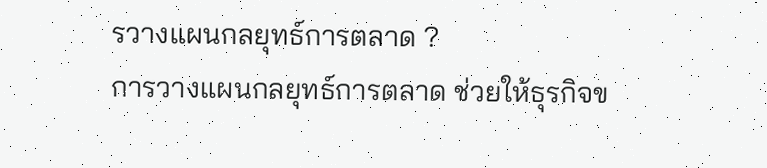รวางแผนกลยุทธ์การตลาด ?
การวางแผนกลยุทธ์การตลาด ช่วยให้ธุรกิจข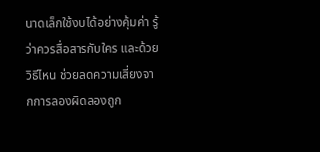นาดเล็กใช้งบได้อย่างคุ้มค่า รู้ว่าควรสื่อสารกับใคร และด้วยวิธีไหน ช่วยลดความเสี่ยงจากการลองผิดลองถูก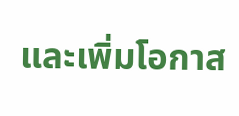และเพิ่มโอกาส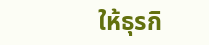ให้ธุรกิ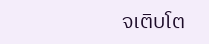จเติบโต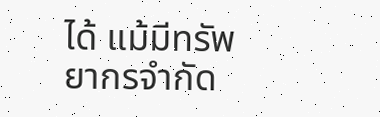ได้ แม้มีทรัพยากรจำกัด